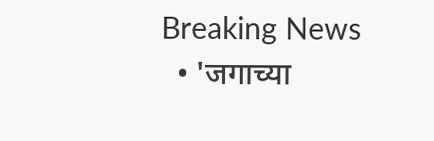Breaking News
  • 'जगाच्या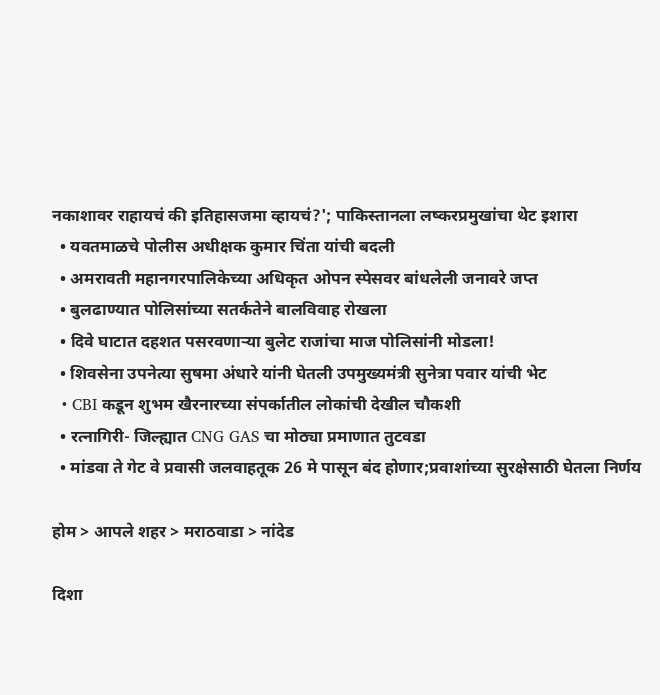नकाशावर राहायचं की इतिहासजमा व्हायचं?'; पाकिस्तानला लष्करप्रमुखांचा थेट इशारा
  • यवतमाळचे पोलीस अधीक्षक कुमार चिंता यांची बदली
  • अमरावती महानगरपालिकेच्या अधिकृत ओपन स्पेसवर बांधलेली जनावरे जप्त
  • बुलढाण्यात पोलिसांच्या सतर्कतेने बालविवाह रोखला
  • दिवे घाटात दहशत पसरवणाऱ्या बुलेट राजांचा माज पोलिसांनी मोडला!
  • शिवसेना उपनेत्या सुषमा अंधारे यांनी घेतली उपमुख्यमंत्री सुनेत्रा पवार यांची भेट
  • CBI कडून शुभम खैरनारच्या संपर्कातील लोकांची देखील चौकशी
  • रत्नागिरी- जिल्ह्यात CNG GAS चा मोठ्या प्रमाणात तुटवडा
  • मांडवा ते गेट वे प्रवासी जलवाहतूक 26 मे पासून बंद होणार;प्रवाशांच्या सुरक्षेसाठी घेतला निर्णय

होम > आपले शहर > मराठवाडा > नांदेड

दिशा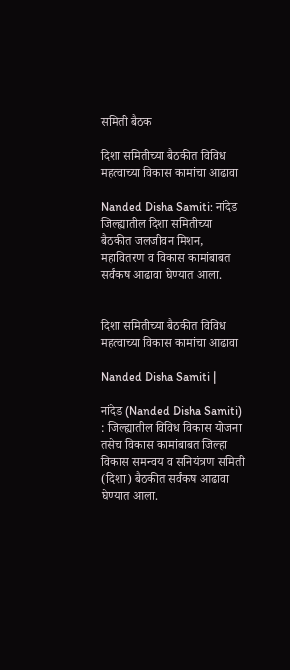समिती बैठक

दिशा समितीच्या बैठकीत विविध महत्वाच्या विकास कामांचा आढावा

Nanded Disha Samiti: नांदेड जिल्ह्यातील दिशा समितीच्या बैठकीत जलजीवन मिशन, महावितरण व विकास कामांबाबत सर्वंकष आढावा घेण्यात आला.


दिशा समितीच्या बैठकीत विविध महत्वाच्या विकास कामांचा आढावा

Nanded Disha Samiti |

नांदेड (Nanded Disha Samiti) : जिल्ह्यातील विविध विकास योजना तसेच विकास कामांबाबत जिल्हा विकास समन्वय व सनियंत्रण समिती (दिशा) बैठकीत सर्वंकष आढावा घेण्यात आला.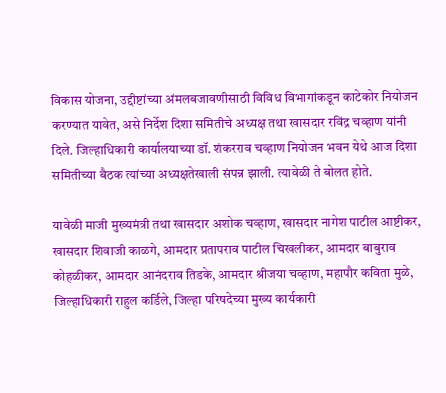विकास योजना, उद्दीष्टांच्या अंमलबजावणीसाठी विविध विभागांकडून काटेकोर नियोजन करण्यात यावेत, असे निर्देश दिशा समितीचे अध्यक्ष तथा खासदार रविंद्र चव्हाण यांनी दिले. जिल्हाधिकारी कार्यालयाच्या डॉ. शंकरराव चव्हाण नियोजन भवन येथे आज दिशा समितीच्या बैठक त्यांच्या अध्यक्षतेखाली संपन्न झाली. त्यावेळी ते बोलत होते.

यावेळी माजी मुख्यमंत्री तथा खासदार अशोक चव्हाण, खासदार नागेश पाटील आष्टीकर, खासदार शिवाजी काळगे, आमदार प्रतापराव पाटील चिखलीकर, आमदार बाबुराव कोहळीकर, आमदार आनंदराव तिडके, आमदार श्रीजया चव्हाण, महापौर कविता मुळे, जिल्हाधिकारी राहुल कर्डिले, जिल्हा परिषदेच्या मुख्य कार्यकारी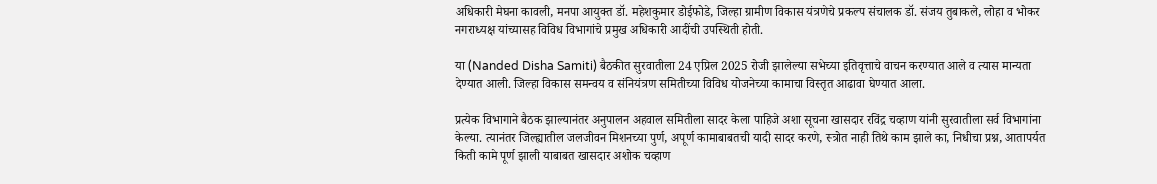अधिकारी मेघना कावली, मनपा आयुक्त डॉ. महेशकुमार डोईफोडे, जिल्हा ग्रामीण विकास यंत्रणेचे प्रकल्प संचालक डॉ. संजय तुबाकले, लोहा व भोकर नगराध्यक्ष यांच्यासह विविध विभागांचे प्रमुख अधिकारी आदींची उपस्थिती होती.

या (Nanded Disha Samiti) बैठकीत सुरवातीला 24 एप्रिल 2025 रोजी झालेल्या सभेच्या इतिवृत्ताचे वाचन करण्यात आले व त्यास मान्यता देण्यात आली. जिल्हा विकास समन्वय व संनियंत्रण समितीच्या विविध योजनेच्या कामाचा विस्तृत आढावा घेण्यात आला.

प्रत्येक विभागाने बैठक झाल्यानंतर अनुपालन अहवाल समितीला सादर केला पाहिजे अशा सूचना खासदार रविंद्र चव्हाण यांनी सुरवातीला सर्व विभागांना केल्या. त्यानंतर जिल्ह्यातील जलजीवन मिशनच्या पुर्ण, अपूर्ण कामाबाबतची यादी सादर करणे, स्त्रोत नाही तिथे काम झाले का, निधीचा प्रश्न, आतापर्यत किती कामे पूर्ण झाली याबाबत खासदार अशोक चव्हाण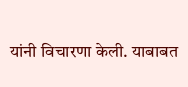यांनी विचारणा केली. याबाबत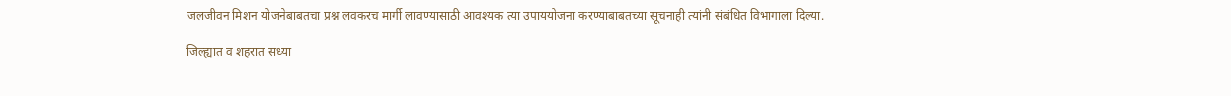जलजीवन मिशन योजनेबाबतचा प्रश्न लवकरच मार्गी लावण्यासाठी आवश्यक त्या उपाययोजना करण्याबाबतच्या सूचनाही त्यांनी संबंधित विभागाला दिल्या.

जिल्ह्यात व शहरात सध्या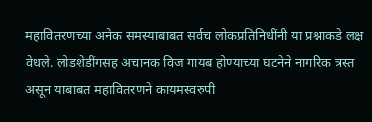महावितरणच्या अनेक समस्याबाबत सर्वच लोकप्रतिनिधींनी या प्रश्नाकडे लक्ष वेधले. लोडशेडींगसह अचानक विज गायब होण्याच्या घटनेने नागरिक त्रस्त असून याबाबत महावितरणने कायमस्वरुपी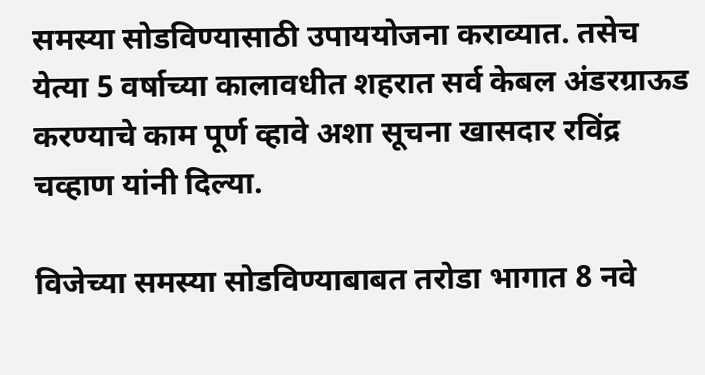समस्या सोडविण्यासाठी उपाययोजना कराव्यात. तसेच येत्या 5 वर्षाच्या कालावधीत शहरात सर्व केबल अंडरग्राऊड करण्याचे काम पूर्ण व्हावे अशा सूचना खासदार रविंद्र चव्हाण यांनी दिल्या.

विजेच्या समस्या सोडविण्याबाबत तरोडा भागात 8 नवे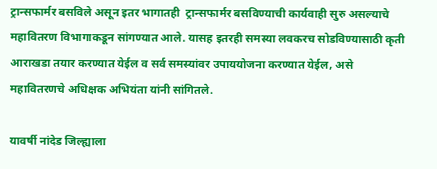ट्रान्सफार्मर बसविले असून इतर भागातही  ट्रान्सफार्मर बसविण्याची कार्यवाही सुरु असल्याचे महावितरण विभागाकडून सांगण्यात आले. यासह इतरही समस्या लवकरच सोडविण्यासाठी कृती आराखडा तयार करण्यात येईल व सर्व समस्यांवर उपाययोजना करण्यात येईल, असे महावितरणचे अधिक्षक अभियंता यांनी सांगितले.

यावर्षी नांदेड जिल्ह्याला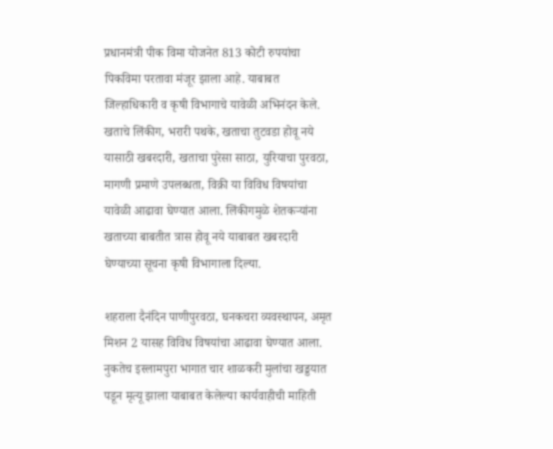प्रधानमंत्री पीक विमा योजनेत 813 कोटी रुपयांचा पिकविमा परतावा मंजूर झाला आहे. याबाबत जिल्हाधिकारी व कृषी विभागाचे यावेळी अभिनंदन केले. खताचे लिंकीग, भरारी पथके, खताचा तुटवडा होवू नये यासाठी खबरदारी, खताचा पुरेसा साठा, युरियाचा पुरवठा, मागणी प्रमाणे उपलब्धता, विक्री या विविध विषयांचा यावेळी आढावा घेण्यात आला. लिंकीगमुळे शेतकऱ्यांना खताच्या बाबतीत त्रास होवू नये याबाबत खबरदारी घेण्याच्या सूचना कृषी विभागाला दिल्या.

शहराला दैनंदिन पाणीपुरवठा, घनकचरा व्यवस्थापन, अमृत मिशन 2 यासह विविध विषयांचा आढावा घेण्यात आला. नुकतेच इस्लामपुरा भागात चार शाळकरी मुलांचा खड्डयात पडून मृत्यू झाला याबाबत केलेल्या कार्यवाहीची माहिती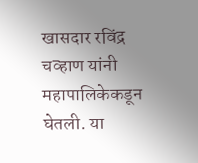खासदार रविंद्र चव्हाण यांनी महापालिकेकडून घेतली. या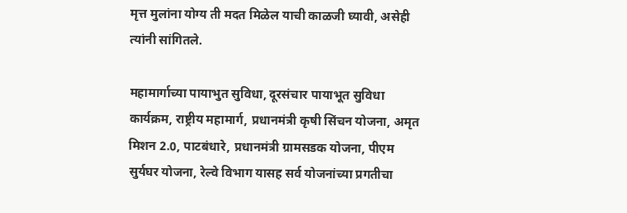मृत्त मुलांना योग्य ती मदत मिळेल याची काळजी घ्यावी, असेही त्यांनी सांगितले.

महामार्गाच्या पायाभुत सुविधा, दूरसंचार पायाभूत सुविधा कार्यक्रम, राष्ट्रीय महामार्ग, प्रधानमंत्री कृषी सिंचन योजना, अमृत मिशन 2.0, पाटबंधारे, प्रधानमंत्री ग्रामसडक योजना, पीएम सुर्यघर योजना, रेल्वे विभाग यासह सर्व योजनांच्या प्रगतीचा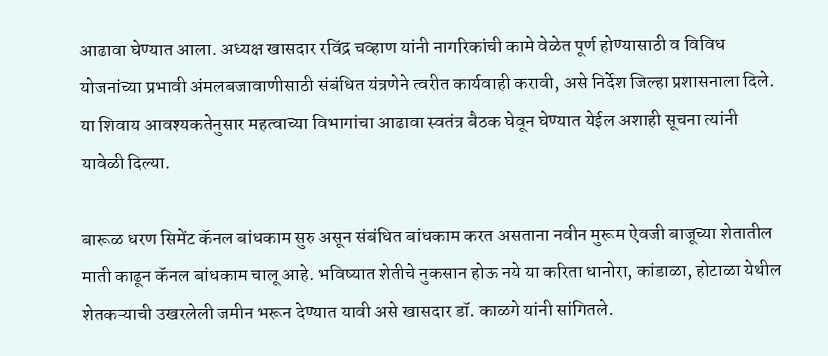आढावा घेण्यात आला. अध्यक्ष खासदार रविंद्र चव्हाण यांनी नागरिकांची कामे वेळेत पूर्ण होण्यासाठी व विविध योजनांच्या प्रभावी अंमलबजावाणीसाठी संबंधित यंत्रणेने त्वरीत कार्यवाही करावी, असे निर्देश जिल्हा प्रशासनाला दिले. या शिवाय आवश्यकतेनुसार महत्वाच्या विभागांचा आढावा स्वतंत्र बैठक घेवून घेण्यात येईल अशाही सूचना त्यांनी यावेळी दिल्या.

बारूळ धरण सिमेंट कॅनल बांधकाम सुरु असून संबंधित बांधकाम करत असताना नवीन मुरूम ऐवजी बाजूच्या शेतातील माती काढून कॅनल बांधकाम चालू आहे. भविष्यात शेतीचे नुकसान होऊ नये या करिता धानोरा, कांडाळा, होटाळा येथील शेतकऱ्याची उखरलेली जमीन भरून देण्यात यावी असे खासदार डॉ. काळगे यांनी सांगितले.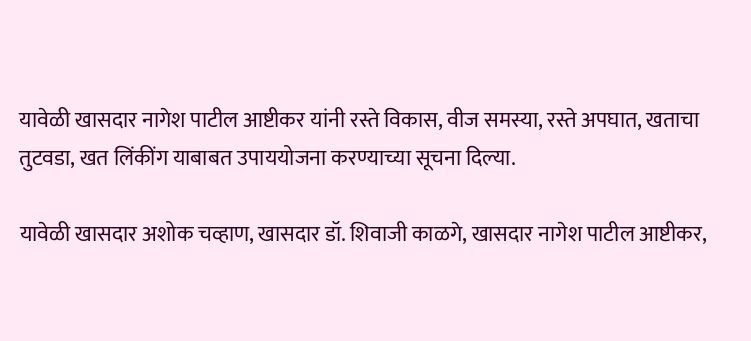यावेळी खासदार नागेश पाटील आष्टीकर यांनी रस्ते विकास, वीज समस्या, रस्ते अपघात, खताचा तुटवडा, खत लिंकींग याबाबत उपाययोजना करण्याच्या सूचना दिल्या.

यावेळी खासदार अशोक चव्हाण, खासदार डॉ. शिवाजी काळगे, खासदार नागेश पाटील आष्टीकर,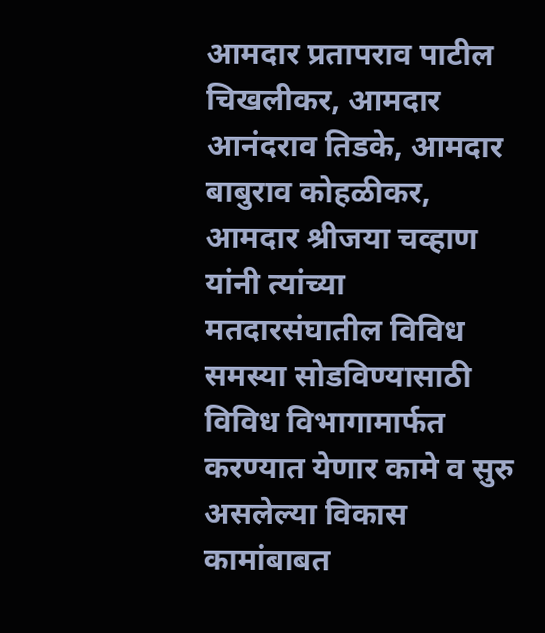आमदार प्रतापराव पाटील चिखलीकर, आमदार आनंदराव तिडके, आमदार बाबुराव कोहळीकर, आमदार श्रीजया चव्हाण यांनी त्यांच्या मतदारसंघातील विविध समस्या सोडविण्यासाठी विविध विभागामार्फत करण्यात येणार कामे व सुरु असलेल्या विकास कामांबाबत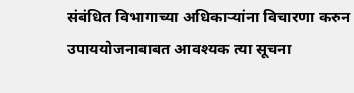संबंधित विभागाच्या अधिकाऱ्यांना विचारणा करुन उपाययोजनाबाबत आवश्यक त्या सूचना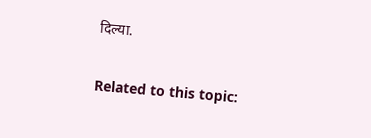दिल्या.

Related to this topic: